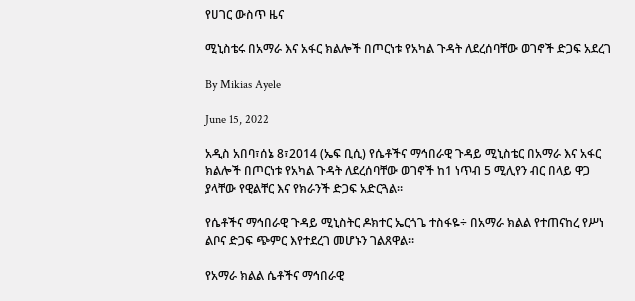የሀገር ውስጥ ዜና

ሚኒስቴሩ በአማራ እና አፋር ክልሎች በጦርነቱ የአካል ጉዳት ለደረሰባቸው ወገኖች ድጋፍ አደረገ

By Mikias Ayele

June 15, 2022

አዲስ አበባ፣ሰኔ 8፣2014 (ኤፍ ቢሲ) የሴቶችና ማኅበራዊ ጉዳይ ሚኒስቴር በአማራ እና አፋር ክልሎች በጦርነቱ የአካል ጉዳት ለደረሰባቸው ወገኖች ከ1 ነጥብ 5 ሚሊየን ብር በላይ ዋጋ ያላቸው የዊልቸር እና የክራንች ድጋፍ አድርጓል።

የሴቶችና ማኅበራዊ ጉዳይ ሚኒስትር ዶክተር ኤርጎጌ ተስፋዬ÷ በአማራ ክልል የተጠናከረ የሥነ ልቦና ድጋፍ ጭምር እየተደረገ መሆኑን ገልጸዋል።

የአማራ ክልል ሴቶችና ማኅበራዊ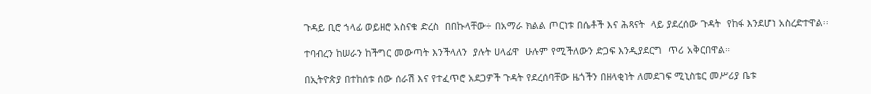ጉዳይ ቢሮ ኀላፊ ወይዘሮ አስናቁ ድረስ  በበኩላቸው÷ በአማራ ክልል ጦርነቱ በሴቶች እና ሕጻናት  ላይ ያደረሰው ጉዳት  የከፋ እንደሆነ አስረድተዋል፡፡

ተባብረን ከሠራን ከችግር መውጣት እንችላለን  ያሉት ሀላፊዋ  ሁሉም የሚችለውን ድጋፍ እንዲያደርግ  ጥሪ አቅርበዋል።

በኢትዮጵያ በተከሰቱ ሰው ሰራሽ እና የተፈጥሮ አደጋዎች ጉዳት የደረሰባቸው ዜጎችን በዘላቂነት ለመደገፍ ሚኒስቴር መሥሪያ ቤቱ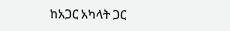ከአጋር አካላት ጋር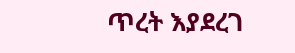ጥረት እያደረገ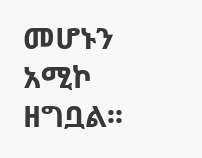መሆኑን አሚኮ ዘግቧል፡፡